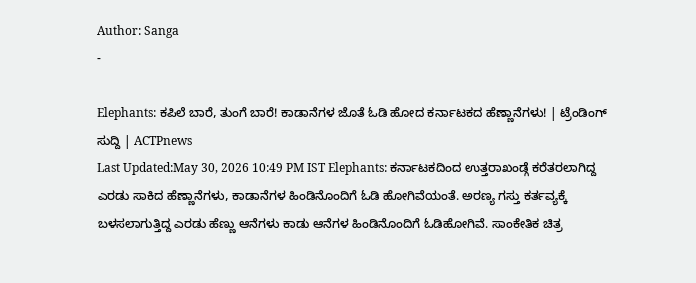Author: Sanga
-

Elephants: ಕಪಿಲೆ ಬಾರೆ, ತುಂಗೆ ಬಾರೆ! ಕಾಡಾನೆಗಳ ಜೊತೆ ಓಡಿ ಹೋದ ಕರ್ನಾಟಕದ ಹೆಣ್ಣಾನೆಗಳು! | ಟ್ರೆಂಡಿಂಗ್ ಸುದ್ದಿ | ACTPnews
Last Updated:May 30, 2026 10:49 PM IST Elephants: ಕರ್ನಾಟಕದಿಂದ ಉತ್ತರಾಖಂಡ್ಗೆ ಕರೆತರಲಾಗಿದ್ದ ಎರಡು ಸಾಕಿದ ಹೆಣ್ಣಾನೆಗಳು, ಕಾಡಾನೆಗಳ ಹಿಂಡಿನೊಂದಿಗೆ ಓಡಿ ಹೋಗಿವೆಯಂತೆ. ಅರಣ್ಯ ಗಸ್ತು ಕರ್ತವ್ಯಕ್ಕೆ ಬಳಸಲಾಗುತ್ತಿದ್ದ ಎರಡು ಹೆಣ್ಣು ಆನೆಗಳು ಕಾಡು ಆನೆಗಳ ಹಿಂಡಿನೊಂದಿಗೆ ಓಡಿಹೋಗಿವೆ. ಸಾಂಕೇತಿಕ ಚಿತ್ರ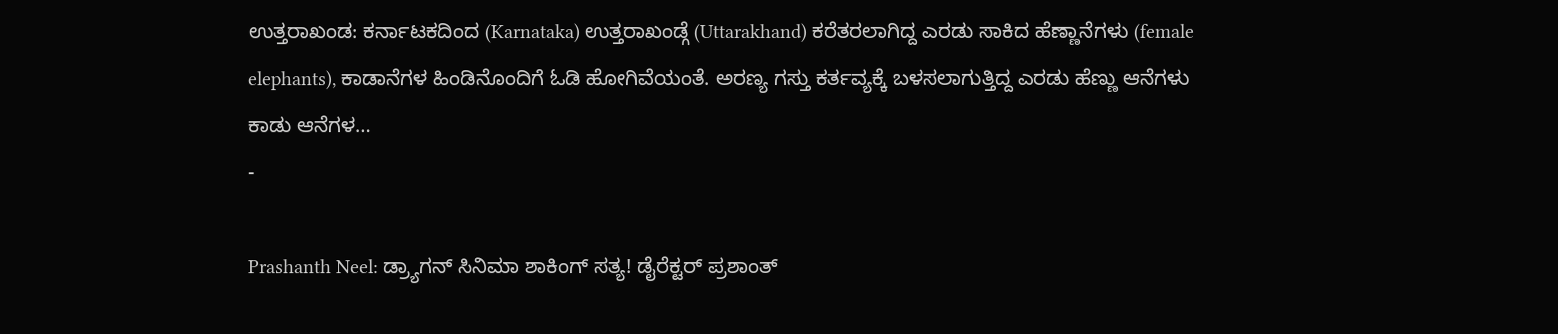ಉತ್ತರಾಖಂಡ: ಕರ್ನಾಟಕದಿಂದ (Karnataka) ಉತ್ತರಾಖಂಡ್ಗೆ (Uttarakhand) ಕರೆತರಲಾಗಿದ್ದ ಎರಡು ಸಾಕಿದ ಹೆಣ್ಣಾನೆಗಳು (female elephants), ಕಾಡಾನೆಗಳ ಹಿಂಡಿನೊಂದಿಗೆ ಓಡಿ ಹೋಗಿವೆಯಂತೆ. ಅರಣ್ಯ ಗಸ್ತು ಕರ್ತವ್ಯಕ್ಕೆ ಬಳಸಲಾಗುತ್ತಿದ್ದ ಎರಡು ಹೆಣ್ಣು ಆನೆಗಳು ಕಾಡು ಆನೆಗಳ…
-

Prashanth Neel: ಡ್ರ್ಯಾಗನ್ ಸಿನಿಮಾ ಶಾಕಿಂಗ್ ಸತ್ಯ! ಡೈರೆಕ್ಟರ್ ಪ್ರಶಾಂತ್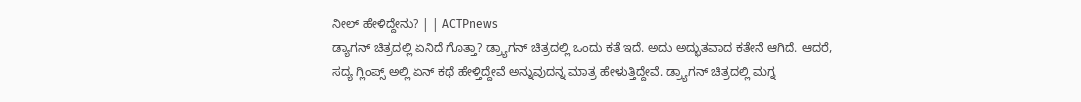ನೀಲ್ ಹೇಳಿದ್ದೇನು? | | ACTPnews
ಡ್ಯಾಗನ್ ಚಿತ್ರದಲ್ಲಿ ಏನಿದೆ ಗೊತ್ತಾ? ಡ್ರ್ಯಾಗನ್ ಚಿತ್ರದಲ್ಲಿ ಒಂದು ಕತೆ ಇದೆ. ಅದು ಅದ್ಭುತವಾದ ಕತೇನೆ ಆಗಿದೆ. ಆದರೆ, ಸದ್ಯ ಗ್ಲಿಂಪ್ಸ್ ಅಲ್ಲಿ ಏನ್ ಕಥೆ ಹೇಳ್ತಿದ್ದೇವೆ ಅನ್ನುವುದನ್ನ ಮಾತ್ರ ಹೇಳುತ್ತಿದ್ದೇವೆ. ಡ್ರ್ಯಾಗನ್ ಚಿತ್ರದಲ್ಲಿ ಮಗ್ನ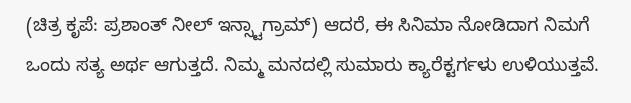(ಚಿತ್ರ ಕೃಪೆ: ಪ್ರಶಾಂತ್ ನೀಲ್ ಇನ್ಸ್ಟಾಗ್ರಾಮ್) ಆದರೆ, ಈ ಸಿನಿಮಾ ನೋಡಿದಾಗ ನಿಮಗೆ ಒಂದು ಸತ್ಯ ಅರ್ಥ ಆಗುತ್ತದೆ. ನಿಮ್ಮ ಮನದಲ್ಲಿ ಸುಮಾರು ಕ್ಯಾರೆಕ್ಟರ್ಗಳು ಉಳಿಯುತ್ತವೆ.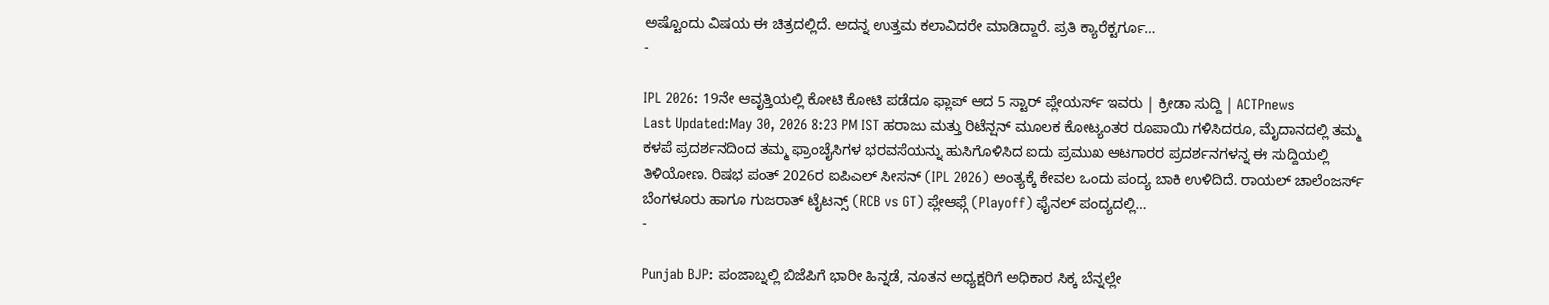ಅಷ್ಟೊಂದು ವಿಷಯ ಈ ಚಿತ್ರದಲ್ಲಿದೆ. ಅದನ್ನ ಉತ್ತಮ ಕಲಾವಿದರೇ ಮಾಡಿದ್ದಾರೆ. ಪ್ರತಿ ಕ್ಯಾರೆಕ್ಟರ್ಗೂ…
-

IPL 2026: 19ನೇ ಆವೃತ್ತಿಯಲ್ಲಿ ಕೋಟಿ ಕೋಟಿ ಪಡೆದೂ ಫ್ಲಾಪ್ ಆದ 5 ಸ್ಟಾರ್ ಪ್ಲೇಯರ್ಸ್ ಇವರು | ಕ್ರೀಡಾ ಸುದ್ದಿ | ACTPnews
Last Updated:May 30, 2026 8:23 PM IST ಹರಾಜು ಮತ್ತು ರಿಟೆನ್ಷನ್ ಮೂಲಕ ಕೋಟ್ಯಂತರ ರೂಪಾಯಿ ಗಳಿಸಿದರೂ, ಮೈದಾನದಲ್ಲಿ ತಮ್ಮ ಕಳಪೆ ಪ್ರದರ್ಶನದಿಂದ ತಮ್ಮ ಫ್ರಾಂಚೈಸಿಗಳ ಭರವಸೆಯನ್ನು ಹುಸಿಗೊಳಿಸಿದ ಐದು ಪ್ರಮುಖ ಆಟಗಾರರ ಪ್ರದರ್ಶನಗಳನ್ನ ಈ ಸುದ್ದಿಯಲ್ಲಿ ತಿಳಿಯೋಣ. ರಿಷಭ ಪಂತ್ 2026ರ ಐಪಿಎಲ್ ಸೀಸನ್ (IPL 2026) ಅಂತ್ಯಕ್ಕೆ ಕೇವಲ ಒಂದು ಪಂದ್ಯ ಬಾಕಿ ಉಳಿದಿದೆ. ರಾಯಲ್ ಚಾಲೆಂಜರ್ಸ್ ಬೆಂಗಳೂರು ಹಾಗೂ ಗುಜರಾತ್ ಟೈಟನ್ಸ್ (RCB vs GT) ಪ್ಲೇಆಫ್ಗೆ (Playoff) ಫೈನಲ್ ಪಂದ್ಯದಲ್ಲಿ…
-

Punjab BJP: ಪಂಜಾಬ್ನಲ್ಲಿ ಬಿಜೆಪಿಗೆ ಭಾರೀ ಹಿನ್ನಡೆ, ನೂತನ ಅಧ್ಯಕ್ಷರಿಗೆ ಅಧಿಕಾರ ಸಿಕ್ಕ ಬೆನ್ನಲ್ಲೇ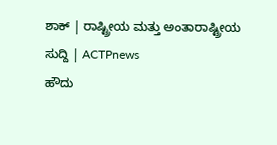ಶಾಕ್ | ರಾಷ್ಟ್ರೀಯ ಮತ್ತು ಅಂತಾರಾಷ್ಟ್ರೀಯ ಸುದ್ದಿ | ACTPnews
ಹೌದು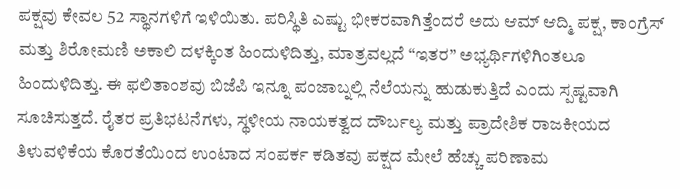ಪಕ್ಷವು ಕೇವಲ 52 ಸ್ಥಾನಗಳಿಗೆ ಇಳಿಯಿತು. ಪರಿಸ್ಥಿತಿ ಎಷ್ಟು ಭೀಕರವಾಗಿತ್ತೆಂದರೆ ಅದು ಆಮ್ ಆದ್ಮಿ ಪಕ್ಷ, ಕಾಂಗ್ರೆಸ್ ಮತ್ತು ಶಿರೋಮಣಿ ಅಕಾಲಿ ದಳಕ್ಕಿಂತ ಹಿಂದುಳಿದಿತ್ತು, ಮಾತ್ರವಲ್ಲದೆ “ಇತರ” ಅಭ್ಯರ್ಥಿಗಳಿಗಿಂತಲೂ ಹಿಂದುಳಿದಿತ್ತು. ಈ ಫಲಿತಾಂಶವು ಬಿಜೆಪಿ ಇನ್ನೂ ಪಂಜಾಬ್ನಲ್ಲಿ ನೆಲೆಯನ್ನು ಹುಡುಕುತ್ತಿದೆ ಎಂದು ಸ್ಪಷ್ಟವಾಗಿ ಸೂಚಿಸುತ್ತದೆ. ರೈತರ ಪ್ರತಿಭಟನೆಗಳು, ಸ್ಥಳೀಯ ನಾಯಕತ್ವದ ದೌರ್ಬಲ್ಯ ಮತ್ತು ಪ್ರಾದೇಶಿಕ ರಾಜಕೀಯದ ತಿಳುವಳಿಕೆಯ ಕೊರತೆಯಿಂದ ಉಂಟಾದ ಸಂಪರ್ಕ ಕಡಿತವು ಪಕ್ಷದ ಮೇಲೆ ಹೆಚ್ಚು ಪರಿಣಾಮ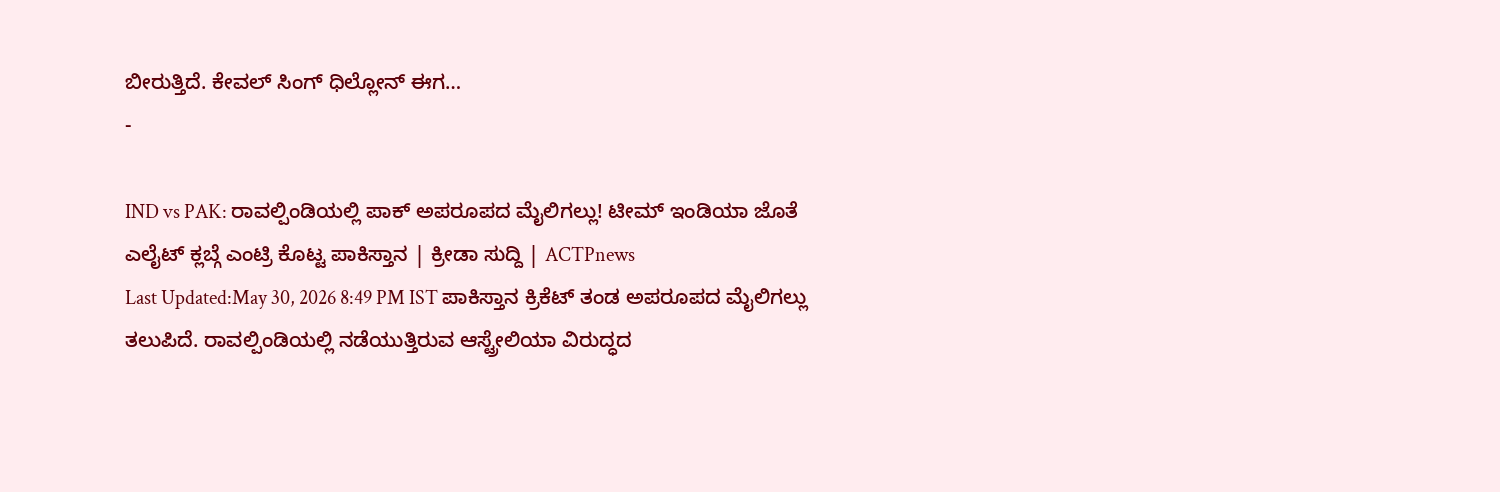ಬೀರುತ್ತಿದೆ. ಕೇವಲ್ ಸಿಂಗ್ ಧಿಲ್ಲೋನ್ ಈಗ…
-

IND vs PAK: ರಾವಲ್ಪಿಂಡಿಯಲ್ಲಿ ಪಾಕ್ ಅಪರೂಪದ ಮೈಲಿಗಲ್ಲು! ಟೀಮ್ ಇಂಡಿಯಾ ಜೊತೆ ಎಲೈಟ್ ಕ್ಲಬ್ಗೆ ಎಂಟ್ರಿ ಕೊಟ್ಟ ಪಾಕಿಸ್ತಾನ | ಕ್ರೀಡಾ ಸುದ್ದಿ | ACTPnews
Last Updated:May 30, 2026 8:49 PM IST ಪಾಕಿಸ್ತಾನ ಕ್ರಿಕೆಟ್ ತಂಡ ಅಪರೂಪದ ಮೈಲಿಗಲ್ಲು ತಲುಪಿದೆ. ರಾವಲ್ಪಿಂಡಿಯಲ್ಲಿ ನಡೆಯುತ್ತಿರುವ ಆಸ್ಟ್ರೇಲಿಯಾ ವಿರುದ್ಧದ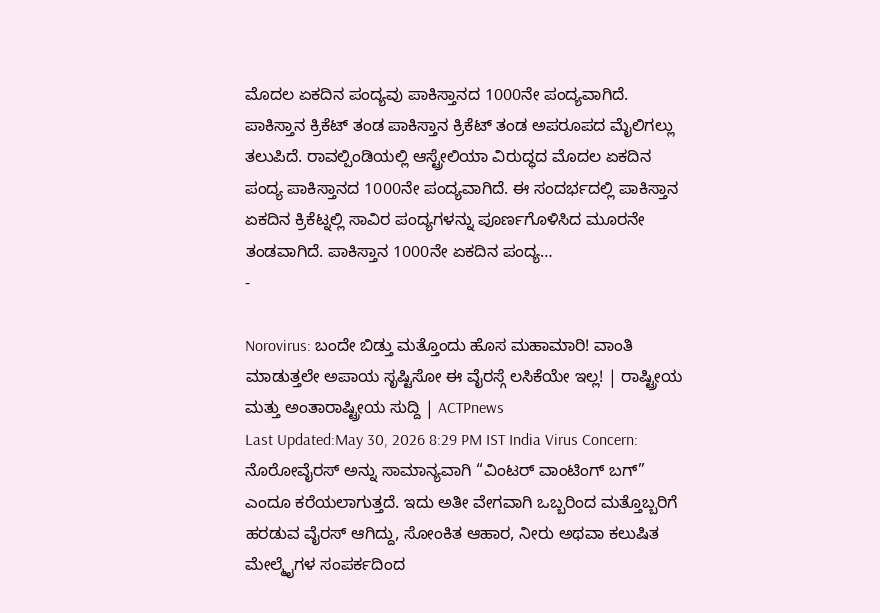ಮೊದಲ ಏಕದಿನ ಪಂದ್ಯವು ಪಾಕಿಸ್ತಾನದ 1000ನೇ ಪಂದ್ಯವಾಗಿದೆ. ಪಾಕಿಸ್ತಾನ ಕ್ರಿಕೆಟ್ ತಂಡ ಪಾಕಿಸ್ತಾನ ಕ್ರಿಕೆಟ್ ತಂಡ ಅಪರೂಪದ ಮೈಲಿಗಲ್ಲು ತಲುಪಿದೆ. ರಾವಲ್ಪಿಂಡಿಯಲ್ಲಿ ಆಸ್ಟ್ರೇಲಿಯಾ ವಿರುದ್ಧದ ಮೊದಲ ಏಕದಿನ ಪಂದ್ಯ ಪಾಕಿಸ್ತಾನದ 1000ನೇ ಪಂದ್ಯವಾಗಿದೆ. ಈ ಸಂದರ್ಭದಲ್ಲಿ ಪಾಕಿಸ್ತಾನ ಏಕದಿನ ಕ್ರಿಕೆಟ್ನಲ್ಲಿ ಸಾವಿರ ಪಂದ್ಯಗಳನ್ನು ಪೂರ್ಣಗೊಳಿಸಿದ ಮೂರನೇ ತಂಡವಾಗಿದೆ. ಪಾಕಿಸ್ತಾನ 1000ನೇ ಏಕದಿನ ಪಂದ್ಯ…
-

Norovirus: ಬಂದೇ ಬಿಡ್ತು ಮತ್ತೊಂದು ಹೊಸ ಮಹಾಮಾರಿ! ವಾಂತಿ ಮಾಡುತ್ತಲೇ ಅಪಾಯ ಸೃಷ್ಟಿಸೋ ಈ ವೈರಸ್ಗೆ ಲಸಿಕೆಯೇ ಇಲ್ಲ! | ರಾಷ್ಟ್ರೀಯ ಮತ್ತು ಅಂತಾರಾಷ್ಟ್ರೀಯ ಸುದ್ದಿ | ACTPnews
Last Updated:May 30, 2026 8:29 PM IST India Virus Concern: ನೊರೋವೈರಸ್ ಅನ್ನು ಸಾಮಾನ್ಯವಾಗಿ “ವಿಂಟರ್ ವಾಂಟಿಂಗ್ ಬಗ್” ಎಂದೂ ಕರೆಯಲಾಗುತ್ತದೆ. ಇದು ಅತೀ ವೇಗವಾಗಿ ಒಬ್ಬರಿಂದ ಮತ್ತೊಬ್ಬರಿಗೆ ಹರಡುವ ವೈರಸ್ ಆಗಿದ್ದು, ಸೋಂಕಿತ ಆಹಾರ, ನೀರು ಅಥವಾ ಕಲುಷಿತ ಮೇಲ್ಮೈಗಳ ಸಂಪರ್ಕದಿಂದ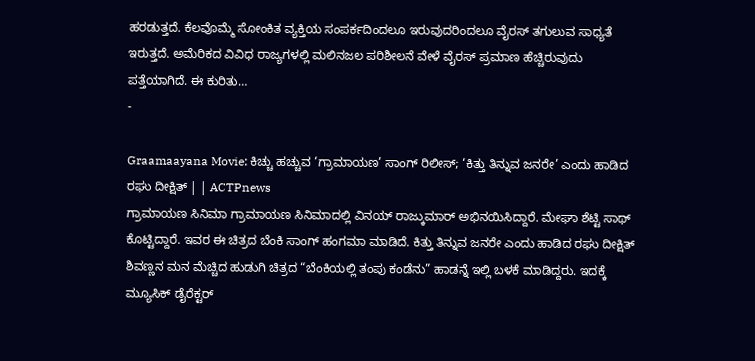ಹರಡುತ್ತದೆ. ಕೆಲವೊಮ್ಮೆ ಸೋಂಕಿತ ವ್ಯಕ್ತಿಯ ಸಂಪರ್ಕದಿಂದಲೂ ಇರುವುದರಿಂದಲೂ ವೈರಸ್ ತಗುಲುವ ಸಾಧ್ಯತೆ ಇರುತ್ತದೆ. ಅಮೆರಿಕದ ವಿವಿಧ ರಾಜ್ಯಗಳಲ್ಲಿ ಮಲಿನಜಲ ಪರಿಶೀಲನೆ ವೇಳೆ ವೈರಸ್ ಪ್ರಮಾಣ ಹೆಚ್ಚಿರುವುದು ಪತ್ತೆಯಾಗಿದೆ. ಈ ಕುರಿತು…
-

Graamaayana Movie: ಕಿಚ್ಚು ಹಚ್ಚುವ ‘ಗ್ರಾಮಾಯಣ’ ಸಾಂಗ್ ರಿಲೀಸ್; ‘ಕಿತ್ತು ತಿನ್ನುವ ಜನರೇ’ ಎಂದು ಹಾಡಿದ ರಘು ದೀಕ್ಷಿತ್ | | ACTPnews
ಗ್ರಾಮಾಯಣ ಸಿನಿಮಾ ಗ್ರಾಮಾಯಣ ಸಿನಿಮಾದಲ್ಲಿ ವಿನಯ್ ರಾಜ್ಕುಮಾರ್ ಅಭಿನಯಿಸಿದ್ದಾರೆ. ಮೇಘಾ ಶೆಟ್ಟಿ ಸಾಥ್ ಕೊಟ್ಟಿದ್ದಾರೆ. ಇವರ ಈ ಚಿತ್ರದ ಬೆಂಕಿ ಸಾಂಗ್ ಹಂಗಮಾ ಮಾಡಿದೆ. ಕಿತ್ತು ತಿನ್ನುವ ಜನರೇ ಎಂದು ಹಾಡಿದ ರಘು ದೀಕ್ಷಿತ್ ಶಿವಣ್ಣನ ಮನ ಮೆಚ್ಚಿದ ಹುಡುಗಿ ಚಿತ್ರದ “ಬೆಂಕಿಯಲ್ಲಿ ತಂಪು ಕಂಡೆನು” ಹಾಡನ್ನೆ ಇಲ್ಲಿ ಬಳಕೆ ಮಾಡಿದ್ದರು. ಇದಕ್ಕೆ ಮ್ಯೂಸಿಕ್ ಡೈರೆಕ್ಟರ್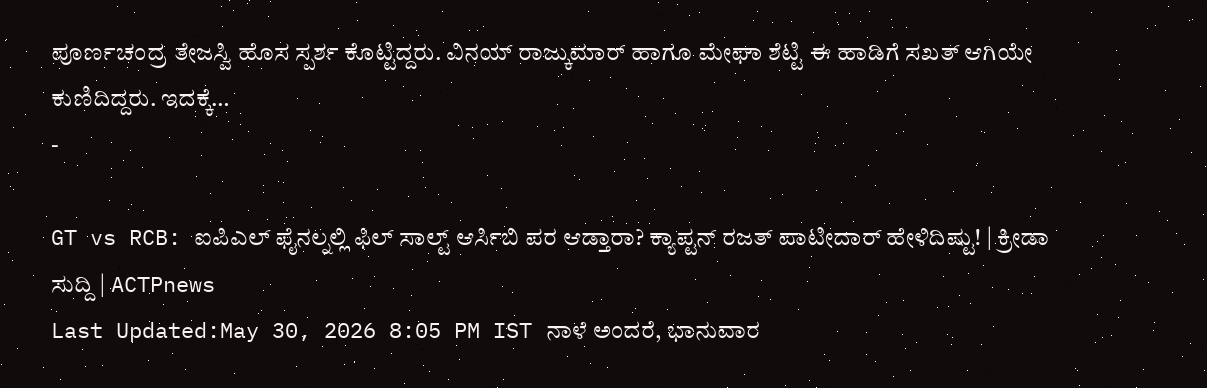ಪೂರ್ಣಚಂದ್ರ ತೇಜಸ್ವಿ ಹೊಸ ಸ್ಪರ್ಶ ಕೊಟ್ಟಿದ್ದರು. ವಿನಯ್ ರಾಜ್ಕುಮಾರ್ ಹಾಗೂ ಮೇಘಾ ಶೆಟ್ಟಿ ಈ ಹಾಡಿಗೆ ಸಖತ್ ಆಗಿಯೇ ಕುಣಿದಿದ್ದರು. ಇದಕ್ಕೆ…
-

GT vs RCB: ಐಪಿಎಲ್ ಫೈನಲ್ನಲ್ಲಿ ಫಿಲ್ ಸಾಲ್ಟ್ ಆರ್ಸಿಬಿ ಪರ ಆಡ್ತಾರಾ? ಕ್ಯಾಪ್ಟನ್ ರಜತ್ ಪಾಟೀದಾರ್ ಹೇಳಿದಿಷ್ಟು! | ಕ್ರೀಡಾ ಸುದ್ದಿ | ACTPnews
Last Updated:May 30, 2026 8:05 PM IST ನಾಳೆ ಅಂದರೆ, ಭಾನುವಾರ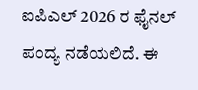ಐಪಿಎಲ್ 2026 ರ ಫೈನಲ್ ಪಂದ್ಯ ನಡೆಯಲಿದೆ. ಈ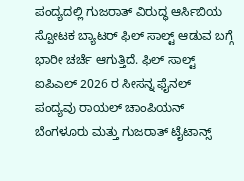ಪಂದ್ಯದಲ್ಲಿ ಗುಜರಾತ್ ವಿರುದ್ಧ ಆರ್ಸಿಬಿಯ ಸ್ಪೋಟಕ ಬ್ಯಾಟರ್ ಫಿಲ್ ಸಾಲ್ಟ್ ಆಡುವ ಬಗ್ಗೆ ಭಾರೀ ಚರ್ಚೆ ಆಗುತ್ತಿದೆ. ಫಿಲ್ ಸಾಲ್ಟ್ ಐಪಿಎಲ್ 2026 ರ ಸೀಸನ್ನ ಫೈನಲ್ ಪಂದ್ಯವು ರಾಯಲ್ ಚಾಂಪಿಯನ್ ಬೆಂಗಳೂರು ಮತ್ತು ಗುಜರಾತ್ ಟೈಟಾನ್ಸ್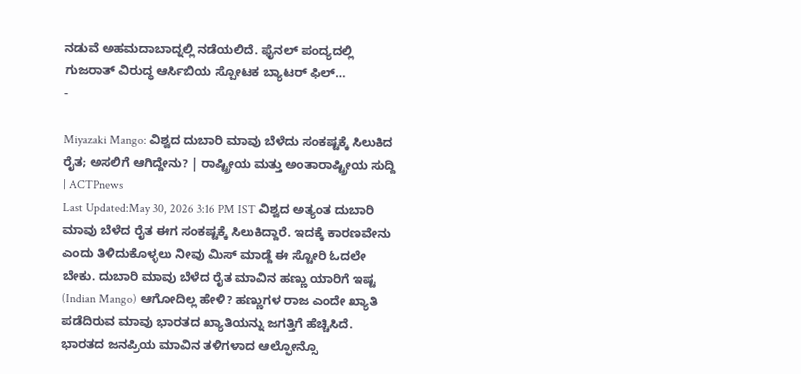ನಡುವೆ ಅಹಮದಾಬಾದ್ನಲ್ಲಿ ನಡೆಯಲಿದೆ. ಫೈನಲ್ ಪಂದ್ಯದಲ್ಲಿ ಗುಜರಾತ್ ವಿರುದ್ಧ ಆರ್ಸಿಬಿಯ ಸ್ಪೋಟಕ ಬ್ಯಾಟರ್ ಫಿಲ್…
-

Miyazaki Mango: ವಿಶ್ವದ ದುಬಾರಿ ಮಾವು ಬೆಳೆದು ಸಂಕಷ್ಟಕ್ಕೆ ಸಿಲುಕಿದ ರೈತ; ಅಸಲಿಗೆ ಆಗಿದ್ದೇನು? | ರಾಷ್ಟ್ರೀಯ ಮತ್ತು ಅಂತಾರಾಷ್ಟ್ರೀಯ ಸುದ್ದಿ | ACTPnews
Last Updated:May 30, 2026 3:16 PM IST ವಿಶ್ವದ ಅತ್ಯಂತ ದುಬಾರಿ ಮಾವು ಬೆಳೆದ ರೈತ ಈಗ ಸಂಕಷ್ಟಕ್ಕೆ ಸಿಲುಕಿದ್ದಾರೆ. ಇದಕ್ಕೆ ಕಾರಣವೇನು ಎಂದು ತಿಳಿದುಕೊಳ್ಳಲು ನೀವು ಮಿಸ್ ಮಾಡ್ದೆ ಈ ಸ್ಟೋರಿ ಓದಲೇ ಬೇಕು. ದುಬಾರಿ ಮಾವು ಬೆಳೆದ ರೈತ ಮಾವಿನ ಹಣ್ಣು ಯಾರಿಗೆ ಇಷ್ಟ (Indian Mango) ಆಗೋದಿಲ್ಲ ಹೇಳಿ? ಹಣ್ಣುಗಳ ರಾಜ ಎಂದೇ ಖ್ಯಾತಿ ಪಡೆದಿರುವ ಮಾವು ಭಾರತದ ಖ್ಯಾತಿಯನ್ನು ಜಗತ್ತಿಗೆ ಹೆಚ್ಚಿಸಿದೆ. ಭಾರತದ ಜನಪ್ರಿಯ ಮಾವಿನ ತಳಿಗಳಾದ ಆಲ್ಫೋನ್ಸೊ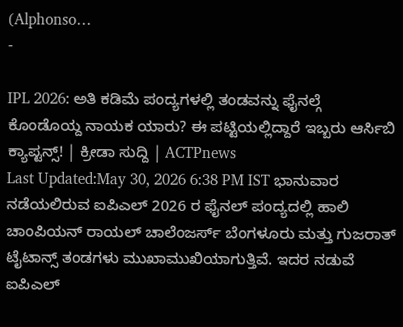(Alphonso…
-

IPL 2026: ಅತಿ ಕಡಿಮೆ ಪಂದ್ಯಗಳಲ್ಲಿ ತಂಡವನ್ನು ಫೈನಲ್ಗೆ ಕೊಂಡೊಯ್ದ ನಾಯಕ ಯಾರು? ಈ ಪಟ್ಟಿಯಲ್ಲಿದ್ದಾರೆ ಇಬ್ಬರು ಆರ್ಸಿಬಿ ಕ್ಯಾಪ್ಟನ್ಸ್! | ಕ್ರೀಡಾ ಸುದ್ದಿ | ACTPnews
Last Updated:May 30, 2026 6:38 PM IST ಭಾನುವಾರ ನಡೆಯಲಿರುವ ಐಪಿಎಲ್ 2026 ರ ಫೈನಲ್ ಪಂದ್ಯದಲ್ಲಿ ಹಾಲಿ ಚಾಂಪಿಯನ್ ರಾಯಲ್ ಚಾಲೆಂಜರ್ಸ್ ಬೆಂಗಳೂರು ಮತ್ತು ಗುಜರಾತ್ ಟೈಟಾನ್ಸ್ ತಂಡಗಳು ಮುಖಾಮುಖಿಯಾಗುತ್ತಿವೆ. ಇದರ ನಡುವೆ ಐಪಿಎಲ್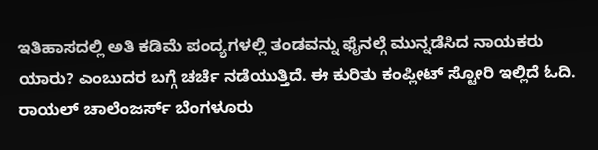ಇತಿಹಾಸದಲ್ಲಿ ಅತಿ ಕಡಿಮೆ ಪಂದ್ಯಗಳಲ್ಲಿ ತಂಡವನ್ನು ಫೈನಲ್ಗೆ ಮುನ್ನಡೆಸಿದ ನಾಯಕರು ಯಾರು? ಎಂಬುದರ ಬಗ್ಗೆ ಚರ್ಚೆ ನಡೆಯುತ್ತಿದೆ. ಈ ಕುರಿತು ಕಂಪ್ಲೀಟ್ ಸ್ಟೋರಿ ಇಲ್ಲಿದೆ ಓದಿ. ರಾಯಲ್ ಚಾಲೆಂಜರ್ಸ್ ಬೆಂಗಳೂರು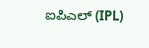ಐಪಿಎಲ್ (IPL)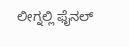ಲೀಗ್ನಲ್ಲಿ ಫೈನಲ್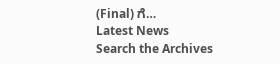(Final) ಗೆ…
Latest News
Search the Archives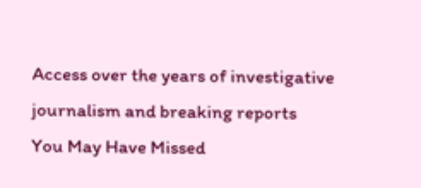Access over the years of investigative journalism and breaking reports
You May Have Missed